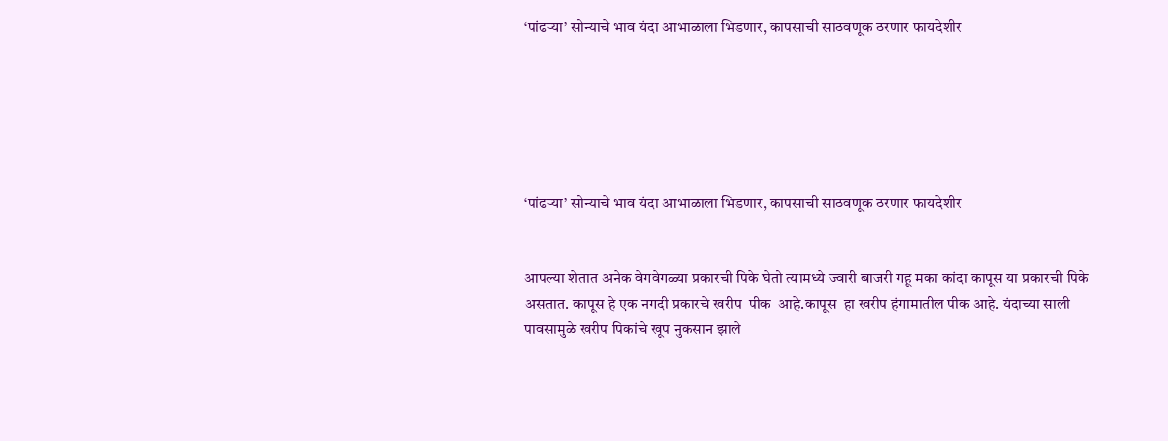‘पांढऱ्या’ सोन्याचे भाव यंदा आभाळाला भिडणार, कापसाची साठवणूक ठरणार फायदेशीर






‘पांढऱ्या’ सोन्याचे भाव यंदा आभाळाला भिडणार, कापसाची साठवणूक ठरणार फायदेशीर


आपल्या शेतात अनेक वेगवेगळ्या प्रकारची पिके घेतो त्यामध्ये ज्वारी बाजरी गहू मका कांदा कापूस या प्रकारची पिके असतात. कापूस हे एक नगदी प्रकारचे खरीप  पीक  आहे.कापूस  हा खरीप हंगामातील पीक आहे. यंदाच्या साली पावसामुळे खरीप पिकांचे खूप नुकसान झाले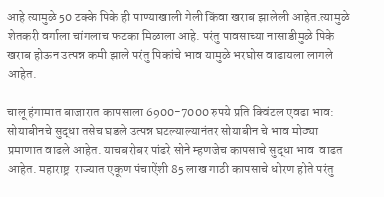आहे त्यामुळे 50 टक्के पिके ही पाण्याखाली गेली किंवा खराब झालेली आहेत.त्यामुळे शेतकरी वर्गाला चांगलाच फटका मिळाला आहे. परंतु पावसाच्या नासाडीमुळे पिके खराब होऊन उत्पन्न कमी झाले परंतु पिकांचे भाव यामुळे भरघोस वाढायला लागले आहेत.

चालू हंगामात बाजारात कापसाला 6900-7000 रुपये प्रति क्विंटल एवढा भाव:   सोयाबीनचे सुद्धा तसेच घडले उत्पन्न घटल्याल्यानंतर सोयाबीन चे भाव मोठ्या प्रमाणात वाढले आहेत. याचबरोबर पांढरे सोने म्हणजेच कापसाचे सुद्धा भाव  वाढत  आहेत. महाराष्ट्र  राज्यात एकूण पंचाऐंशी 85 लाख गाठी कापसाचे धोरण होते परंतु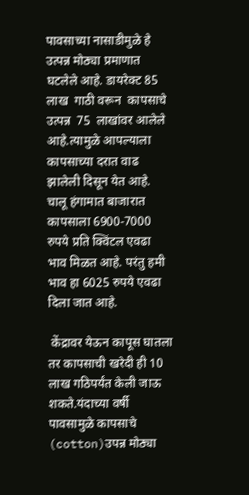पावसाच्या नासाडीमुळे हे उत्पन्न मोठ्या प्रमाणात घटलेले आहे. डायरेक्ट 85 लाख  गाठी वरून  कापसाचे  उत्पन्न  75  लाखांवर आलेले आहे.त्यामुळे आपल्याला कापसाच्या दरात वाढ झालेली दिसून येत आहे. चालू हंगामात बाजारात कापसाला 6900-7000 रुपये प्रति क्विंटल एवढा भाव मिळत आहे. परंतु हमी भाव हा 6025 रुपये एवढा दिला जात आहे.

 केंद्रावर येऊन कापूस घातला तर कापसाची खरेदी ही 10 लाख गठिपर्यंत केली जाऊ शकते.यंदाच्या वर्षी पावसामुळे कापसाचे (cotton)उपन्न मोठ्या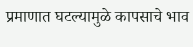प्रमाणात घटल्यामुळे कापसाचे भाव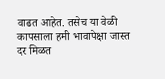वाढत आहेत. तसेच या वेळी कापसाला हमी भावापेक्षा जास्त दर मिळत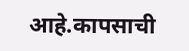आहे.कापसाची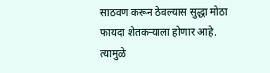साठवण करून ठेवल्यास सुद्धा मोठा फायदा शेतकऱ्याला होणार आहे. त्यामुळे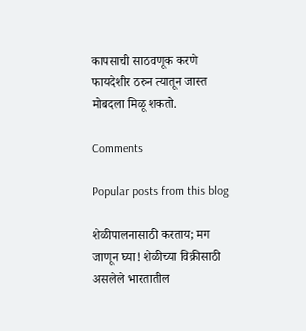कापसाची साठवणूक करणे फायदेशीर ठरुन त्यातून जास्त मोबदला मिळू शकतो.

Comments

Popular posts from this blog

शेळीपालनासाठी करताय; मग जाणून घ्या! शेळीच्या विक्रीसाठी असलेले भारतातील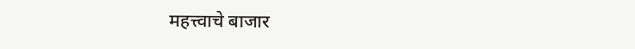महत्त्वाचे बाजार